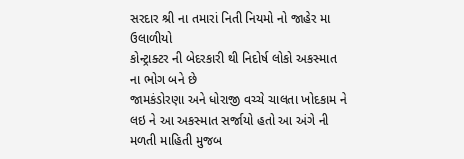સરદાર શ્રી ના તમારાં નિતી નિયમો નો જાહેર મા ઉલાળીયો
કોન્ટ્રાક્ટર ની બેદરકારી થી નિદોર્ષ લોકો અકસ્માત ના ભોગ બને છે
જામકંડોરણા અને ધોરાજી વચ્ચે ચાલતા ખોદકામ ને લઇ ને આ અકસ્માત સર્જાયો હતો આ અંગે ની મળતી માહિતી મુજબ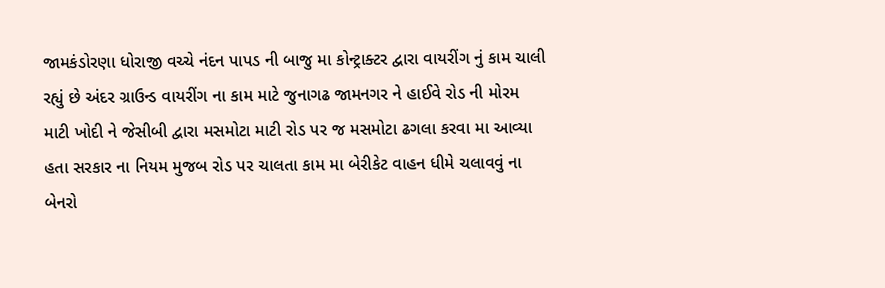જામકંડોરણા ધોરાજી વચ્ચે નંદન પાપડ ની બાજુ મા કોન્ટ્રાક્ટર દ્વારા વાયરીંગ નું કામ ચાલી રહ્યું છે અંદર ગ્રાઉન્ડ વાયરીંગ ના કામ માટે જુનાગઢ જામનગર ને હાઈવે રોડ ની મોરમ માટી ખોદી ને જેસીબી દ્વારા મસમોટા માટી રોડ પર જ મસમોટા ઢગલા કરવા મા આવ્યા હતા સરકાર ના નિયમ મુજબ રોડ પર ચાલતા કામ મા બેરીકેટ વાહન ધીમે ચલાવવું ના બેનરો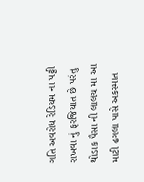ગતિ અવરોધ રેડિયમ ના પટ્ટી રાખવા નું ફરજિયાત છે પરંતુ થોડાક પૈસા ની લાલચ મા આ માટી ઢગલા પાસે અકસ્માત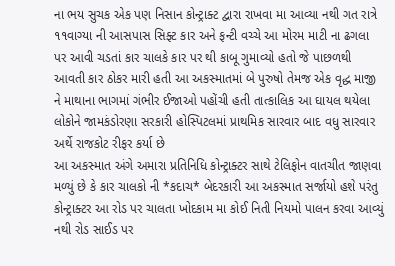ના ભય સુચક એક પણ નિસાન કોન્ટ્રાક્ટ દ્વારા રાખવા મા આવ્યા નથી ગત રાત્રે ૧૧વાગ્યા ની આસપાસ સિફ્ટ કાર અને ફન્ટી વચ્ચે આ મોરમ માટી ના ઢગલા પર આવી ચડતાં કાર ચાલકે કાર પર થી કાબૂ ગુમાવ્યો હતો જે પાછળથી આવતી કાર ઠોકર મારી હતી આ અકસ્માતમાં બે પુરુષો તેમજ એક વૃદ્ધ માજી ને માથાના ભાગમાં ગંભીર ઈજાઓ પહોંચી હતી તાત્કાલિક આ ઘાયલ થયેલા લોકોને જામકંડોરણા સરકારી હોસ્પિટલમાં પ્રાથમિક સારવાર બાદ વધુ સારવાર અર્થે રાજકોટ રીફર કર્યા છે
આ અકસ્માત અંગે અમારા પ્રતિનિધિ કોન્ટ્રાક્ટર સાથે ટેલિફોન વાતચીત જાણવા મળ્યું છે કે કાર ચાલકો ની *કદાચ* બેદરકારી આ અકસ્માત સર્જાયો હશે પરંતુ કોન્ટ્રાક્ટર આ રોડ પર ચાલતા ખોદકામ મા કોઈ નિતી નિયમો પાલન કરવા આવ્યું નથી રોડ સાઈડ પર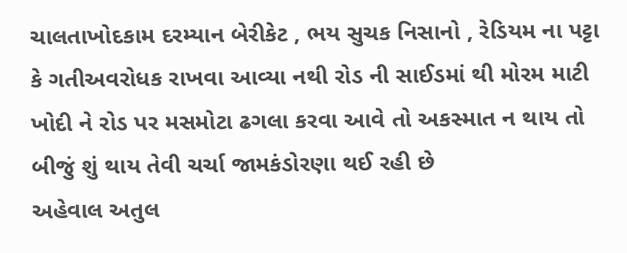ચાલતાખોદકામ દરમ્યાન બેરીકેટ , ભય સુચક નિસાનો , રેડિયમ ના પટ્ટા કે ગતીઅવરોધક રાખવા આવ્યા નથી રોડ ની સાઈડમાં થી મોરમ માટી ખોદી ને રોડ પર મસમોટા ઢગલા કરવા આવે તો અકસ્માત ન થાય તો બીજું શું થાય તેવી ચર્ચા જામકંડોરણા થઈ રહી છે
અહેવાલ અતુલ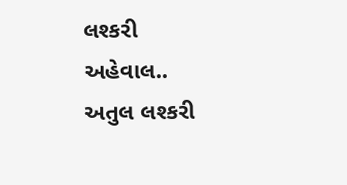લશ્કરી
અહેવાલ.. અતુલ લશ્કરી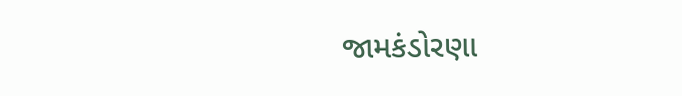જામકંડોરણા